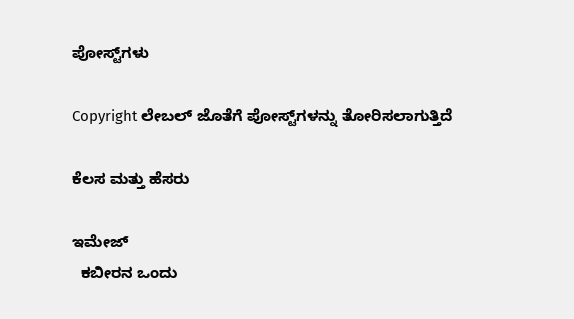ಪೋಸ್ಟ್‌ಗಳು

Copyright ಲೇಬಲ್ ಜೊತೆಗೆ ಪೋಸ್ಟ್‌ಗಳನ್ನು ತೋರಿಸಲಾಗುತ್ತಿದೆ

ಕೆಲಸ ಮತ್ತು ಹೆಸರು

ಇಮೇಜ್
  ಕಬೀರನ ಒಂದು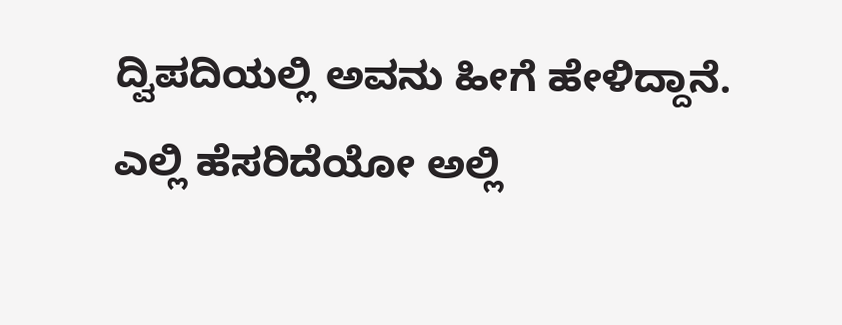ದ್ವಿಪದಿಯಲ್ಲಿ ಅವನು ಹೀಗೆ ಹೇಳಿದ್ದಾನೆ. ಎಲ್ಲಿ ಹೆಸರಿದೆಯೋ ಅಲ್ಲಿ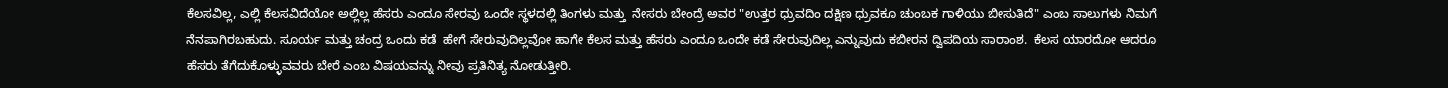ಕೆಲಸವಿಲ್ಲ, ಎಲ್ಲಿ ಕೆಲಸವಿದೆಯೋ ಅಲ್ಲಿಲ್ಲ ಹೆಸರು ಎಂದೂ ಸೇರವು ಒಂದೇ ಸ್ಥಳದಲ್ಲಿ ತಿಂಗಳು ಮತ್ತು  ನೇಸರು ಬೇಂದ್ರೆ ಅವರ "ಉತ್ತರ ಧ್ರುವದಿಂ ದಕ್ಷಿಣ ಧ್ರುವಕೂ ಚುಂಬಕ ಗಾಳಿಯು ಬೀಸುತಿದೆ" ಎಂಬ ಸಾಲುಗಳು ನಿಮಗೆ ನೆನಪಾಗಿರಬಹುದು. ಸೂರ್ಯ ಮತ್ತು ಚಂದ್ರ ಒಂದು ಕಡೆ  ಹೇಗೆ ಸೇರುವುದಿಲ್ಲವೋ ಹಾಗೇ ಕೆಲಸ ಮತ್ತು ಹೆಸರು ಎಂದೂ ಒಂದೇ ಕಡೆ ಸೇರುವುದಿಲ್ಲ ಎನ್ನುವುದು ಕಬೀರನ ದ್ವಿಪದಿಯ ಸಾರಾಂಶ.  ಕೆಲಸ ಯಾರದೋ ಆದರೂ ಹೆಸರು ತೆಗೆದುಕೊಳ್ಳುವವರು ಬೇರೆ ಎಂಬ ವಿಷಯವನ್ನು ನೀವು ಪ್ರತಿನಿತ್ಯ ನೋಡುತ್ತೀರಿ.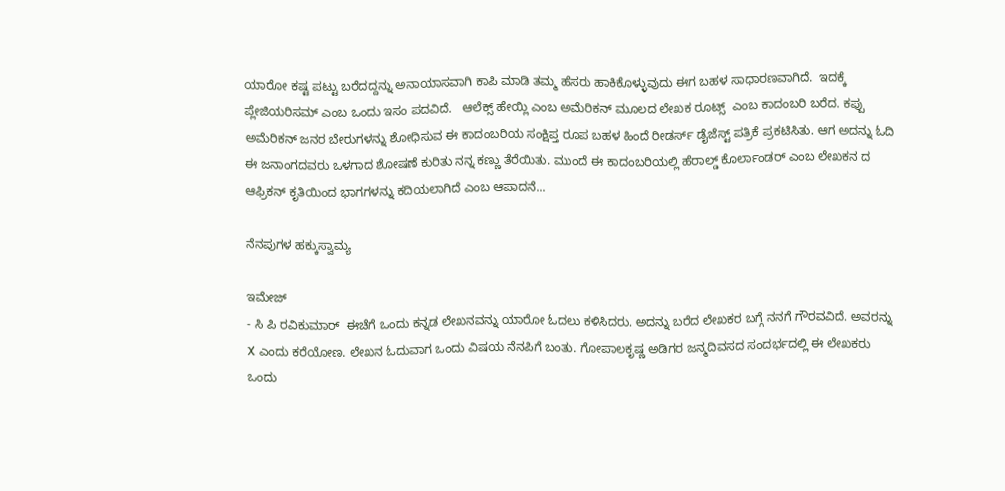ಯಾರೋ ಕಷ್ಟ ಪಟ್ಟು ಬರೆದದ್ದನ್ನು ಅನಾಯಾಸವಾಗಿ ಕಾಪಿ ಮಾಡಿ ತಮ್ಮ ಹೆಸರು ಹಾಕಿಕೊಳ್ಳುವುದು ಈಗ ಬಹಳ ಸಾಧಾರಣವಾಗಿದೆ.  ಇದಕ್ಕೆ ಪ್ಲೇಜಿಯರಿಸಮ್ ಎಂಬ ಒಂದು ಇಸಂ ಪದವಿದೆ.   ಆಲೆಕ್ಸ್ ಹೇಯ್ಲಿ ಎಂಬ ಅಮೆರಿಕನ್ ಮೂಲದ ಲೇಖಕ ರೂಟ್ಸ್  ಎಂಬ ಕಾದಂಬರಿ ಬರೆದ. ಕಪ್ಪು ಅಮೆರಿಕನ್ ಜನರ ಬೇರುಗಳನ್ನು ಶೋಧಿಸುವ ಈ ಕಾದಂಬರಿಯ ಸಂಕ್ಷಿಪ್ತ ರೂಪ ಬಹಳ ಹಿಂದೆ ರೀಡರ್ಸ್ ಡೈಜೆಸ್ಟ್ ಪತ್ರಿಕೆ ಪ್ರಕಟಿಸಿತು. ಆಗ ಅದನ್ನು ಓದಿ ಈ ಜನಾಂಗದವರು ಒಳಗಾದ ಶೋಷಣೆ ಕುರಿತು ನನ್ನ ಕಣ್ಣು ತೆರೆಯಿತು. ಮುಂದೆ ಈ ಕಾದಂಬರಿಯಲ್ಲಿ ಹೆರಾಲ್ಡ್ ಕೊರ್ಲಾಂಡರ್ ಎಂಬ ಲೇಖಕನ ದ ಆಫ್ರಿಕನ್ ಕೃತಿಯಿಂದ ಭಾಗಗಳನ್ನು ಕದಿಯಲಾಗಿದೆ ಎಂಬ ಆಪಾದನೆ...

ನೆನಪುಗಳ ಹಕ್ಕುಸ್ವಾಮ್ಯ

ಇಮೇಜ್
- ಸಿ ಪಿ ರವಿಕುಮಾರ್  ಈಚೆಗೆ ಒಂದು ಕನ್ನಡ ಲೇಖನವನ್ನು ಯಾರೋ ಓದಲು ಕಳಿಸಿದರು. ಅದನ್ನು ಬರೆದ ಲೇಖಕರ ಬಗ್ಗೆ ನನಗೆ ಗೌರವವಿದೆ. ಅವರನ್ನು X ಎಂದು ಕರೆಯೋಣ. ಲೇಖನ ಓದುವಾಗ ಒಂದು ವಿಷಯ ನೆನಪಿಗೆ ಬಂತು. ಗೋಪಾಲಕೃಷ್ಣ ಅಡಿಗರ ಜನ್ಮದಿವಸದ ಸಂದರ್ಭದಲ್ಲಿ ಈ ಲೇಖಕರು ಒಂದು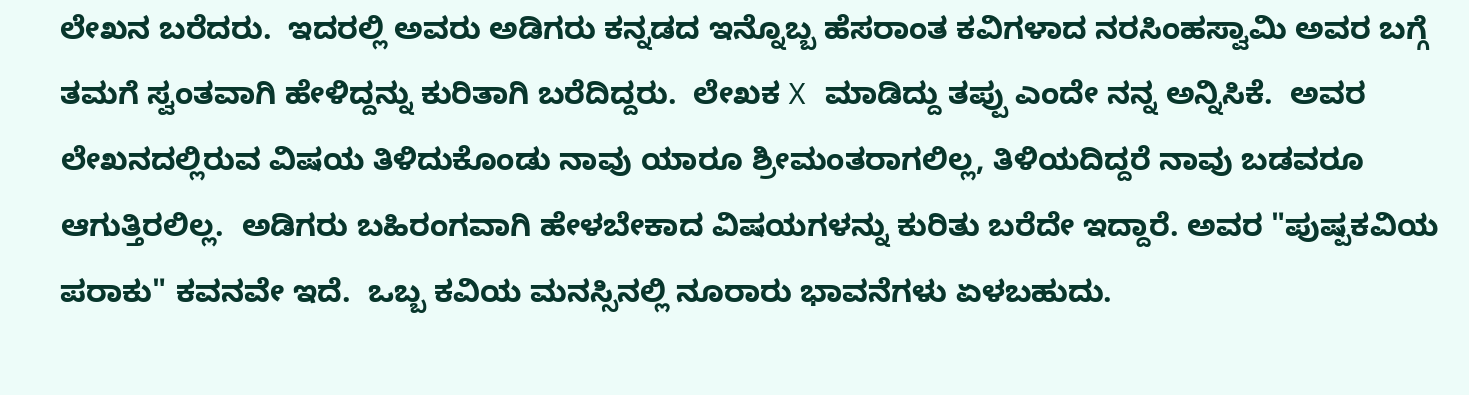ಲೇಖನ ಬರೆದರು.  ಇದರಲ್ಲಿ ಅವರು ಅಡಿಗರು ಕನ್ನಡದ ಇನ್ನೊಬ್ಬ ಹೆಸರಾಂತ ಕವಿಗಳಾದ ನರಸಿಂಹಸ್ವಾಮಿ ಅವರ ಬಗ್ಗೆ ತಮಗೆ ಸ್ವಂತವಾಗಿ ಹೇಳಿದ್ದನ್ನು ಕುರಿತಾಗಿ ಬರೆದಿದ್ದರು.  ಲೇಖಕ X ಮಾಡಿದ್ದು ತಪ್ಪು ಎಂದೇ ನನ್ನ ಅನ್ನಿಸಿಕೆ.  ಅವರ ಲೇಖನದಲ್ಲಿರುವ ವಿಷಯ ತಿಳಿದುಕೊಂಡು ನಾವು ಯಾರೂ ಶ್ರೀಮಂತರಾಗಲಿಲ್ಲ, ತಿಳಿಯದಿದ್ದರೆ ನಾವು ಬಡವರೂ ಆಗುತ್ತಿರಲಿಲ್ಲ.  ಅಡಿಗರು ಬಹಿರಂಗವಾಗಿ ಹೇಳಬೇಕಾದ ವಿಷಯಗಳನ್ನು ಕುರಿತು ಬರೆದೇ ಇದ್ದಾರೆ. ಅವರ "ಪುಷ್ಪಕವಿಯ ಪರಾಕು" ಕವನವೇ ಇದೆ.  ಒಬ್ಬ ಕವಿಯ ಮನಸ್ಸಿನಲ್ಲಿ ನೂರಾರು ಭಾವನೆಗಳು ಏಳಬಹುದು.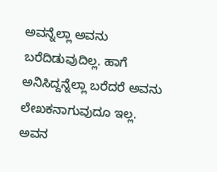ಅವನ್ನೆಲ್ಲಾ ಅವನು ಬರೆದಿಡುವುದಿಲ್ಲ. ಹಾಗೆ ಅನಿಸಿದ್ದನ್ನೆಲ್ಲಾ ಬರೆದರೆ ಅವನು ಲೇಖಕನಾಗುವುದೂ ಇಲ್ಲ.  ಅವನ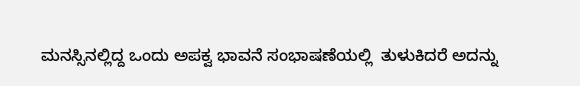ಮನಸ್ಸಿನಲ್ಲಿದ್ದ ಒಂದು ಅಪಕ್ವ ಭಾವನೆ ಸಂಭಾಷಣೆಯಲ್ಲಿ  ತುಳುಕಿದರೆ ಅದನ್ನು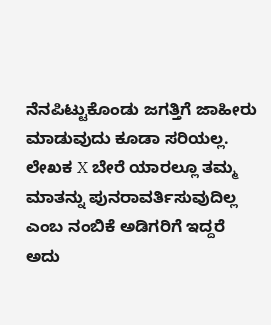ನೆನಪಿಟ್ಟುಕೊಂಡು ಜಗತ್ತಿಗೆ ಜಾಹೀರು ಮಾಡುವುದು ಕೂಡಾ ಸರಿಯಲ್ಲ.  ಲೇಖಕ X ಬೇರೆ ಯಾರಲ್ಲೂ ತಮ್ಮ ಮಾತನ್ನು ಪುನರಾವರ್ತಿಸುವುದಿಲ್ಲ ಎಂಬ ನಂಬಿಕೆ ಅಡಿಗರಿಗೆ ಇದ್ದರೆ ಅದು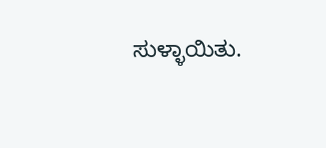ಸುಳ್ಳಾಯಿತು.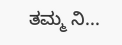ತಮ್ಮ ನಿ...